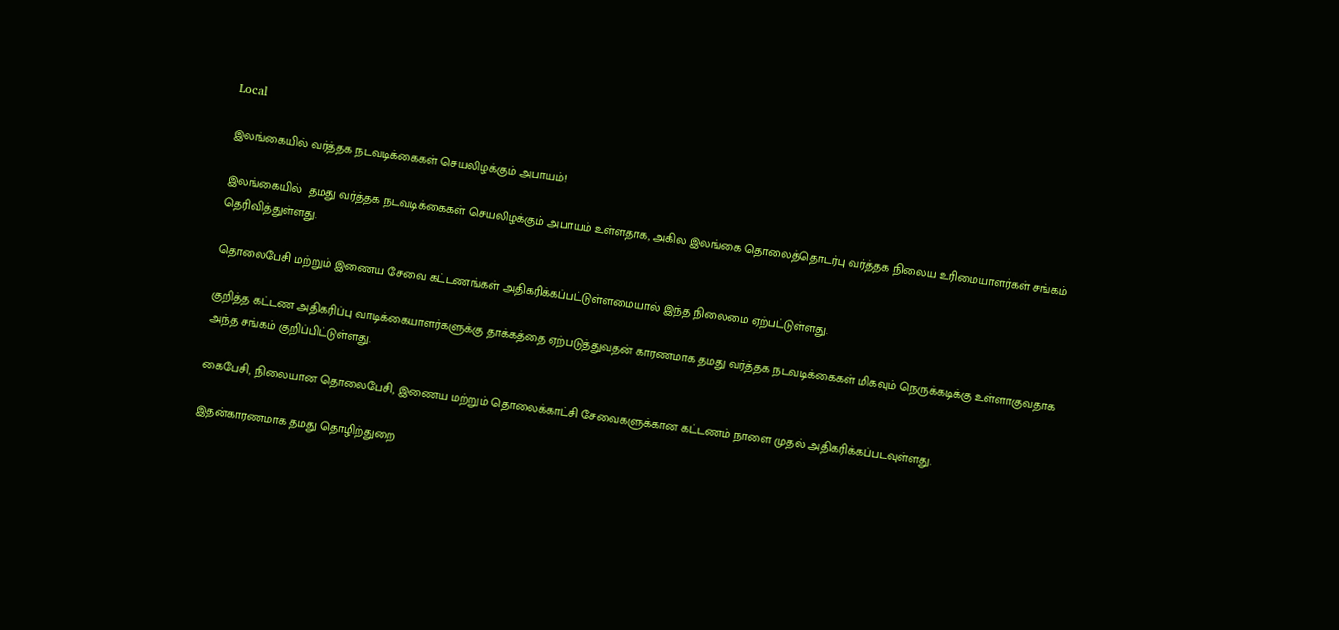Local

இலங்கையில் வர்த்தக நடவடிக்கைகள் செயலிழக்கும் அபாயம்!

இலங்கையில்  தமது வர்த்தக நடவடிக்கைகள் செயலிழக்கும் அபாயம் உள்ளதாக, அகில இலங்கை தொலைத்தொடர்பு வர்த்தக நிலைய உரிமையாளர்கள் சங்கம் தெரிவித்துள்ளது.

தொலைபேசி மற்றும் இணைய சேவை கட்டணங்கள் அதிகரிக்கப்பட்டுள்ளமையால் இந்த நிலைமை ஏற்பட்டுள்ளது.

குறித்த கட்டண அதிகரிப்பு வாடிக்கையாளர்களுக்கு தாக்கத்தை ஏற்படுத்துவதன் காரணமாக தமது வர்த்தக நடவடிக்கைகள் மிகவும் நெருக்கடிக்கு உள்ளாகுவதாக அந்த சங்கம் குறிப்பிட்டுள்ளது.

கைபேசி, நிலையான தொலைபேசி, இணைய மற்றும் தொலைக்காட்சி சேவைகளுக்கான கட்டணம் நாளை முதல் அதிகரிக்கப்படவுள்ளது.

இதன்காரணமாக தமது தொழிற்துறை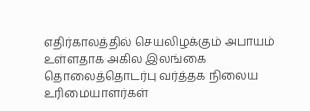எதிர்காலத்தில் செயலிழக்கும் அபாயம் உள்ளதாக அகில இலங்கை தொலைத்தொடர்பு வர்த்தக நிலைய உரிமையாளர்கள்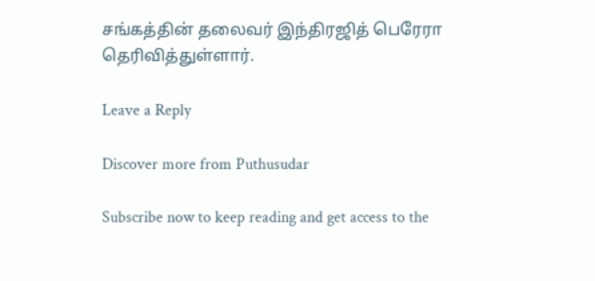சங்கத்தின் தலைவர் இந்திரஜித் பெரேரா தெரிவித்துள்ளார்.

Leave a Reply

Discover more from Puthusudar

Subscribe now to keep reading and get access to the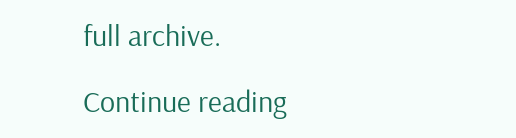full archive.

Continue reading